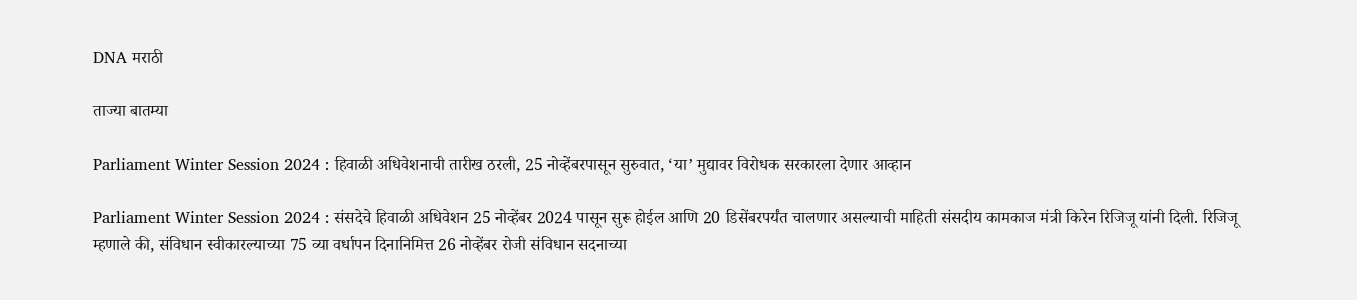DNA मराठी

ताज्या बातम्या

Parliament Winter Session 2024 : हिवाळी अधिवेशनाची तारीख ठरली, 25 नोव्हेंबरपासून सुरुवात, ‘या’ मुद्यावर विरोधक सरकारला देणार आव्हान

Parliament Winter Session 2024 : संसदेचे हिवाळी अधिवेशन 25 नोव्हेंबर 2024 पासून सुरू होईल आणि 20 डिसेंबरपर्यंत चालणार असल्याची माहिती संसदीय कामकाज मंत्री किरेन रिजिजू यांनी दिली. रिजिजू म्हणाले की, संविधान स्वीकारल्याच्या 75 व्या वर्धापन दिनानिमित्त 26 नोव्हेंबर रोजी संविधान सदनाच्या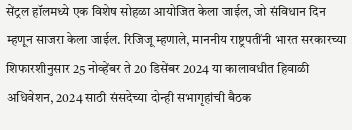सेंट्रल हॉलमध्ये एक विशेष सोहळा आयोजित केला जाईल, जो संविधान दिन म्हणून साजरा केला जाईल. रिजिजू म्हणाले, माननीय राष्ट्रपतींनी भारत सरकारच्या शिफारशीनुसार 25 नोव्हेंबर ते 20 डिसेंबर 2024 या कालावधीत हिवाळी अधिवेशन, 2024 साठी संसदेच्या दोन्ही सभागृहांची बैठक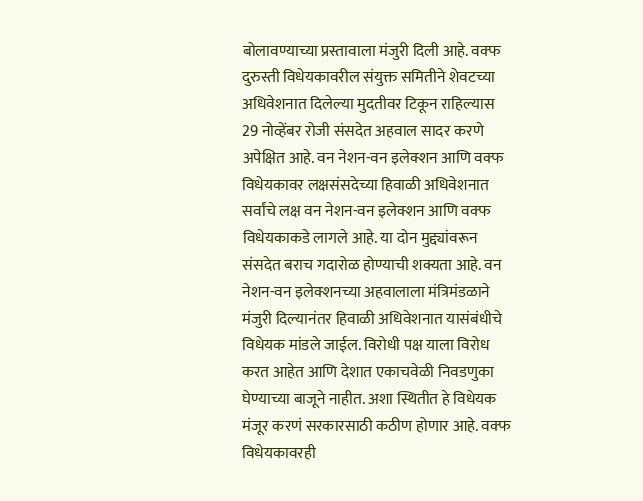बोलावण्याच्या प्रस्तावाला मंजुरी दिली आहे. वक्फ दुरुस्ती विधेयकावरील संयुक्त समितीने शेवटच्या अधिवेशनात दिलेल्या मुदतीवर टिकून राहिल्यास 29 नोव्हेंबर रोजी संसदेत अहवाल सादर करणे अपेक्षित आहे. वन नेशन-वन इलेक्शन आणि वक्फ विधेयकावर लक्षसंसदेच्या हिवाळी अधिवेशनात सर्वांचे लक्ष वन नेशन-वन इलेक्शन आणि वक्फ विधेयकाकडे लागले आहे. या दोन मुद्द्यांवरून संसदेत बराच गदारोळ होण्याची शक्यता आहे. वन नेशन-वन इलेक्शनच्या अहवालाला मंत्रिमंडळाने मंजुरी दिल्यानंतर हिवाळी अधिवेशनात यासंबंधीचे विधेयक मांडले जाईल. विरोधी पक्ष याला विरोध करत आहेत आणि देशात एकाचवेळी निवडणुका घेण्याच्या बाजूने नाहीत. अशा स्थितीत हे विधेयक मंजूर करणं सरकारसाठी कठीण होणार आहे. वक्फ विधेयकावरही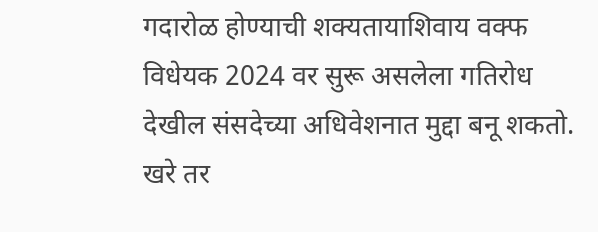गदारोळ होण्याची शक्यतायाशिवाय वक्फ विधेयक 2024 वर सुरू असलेला गतिरोध देखील संसदेच्या अधिवेशनात मुद्दा बनू शकतो. खरे तर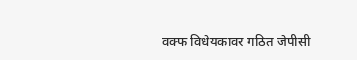वक्फ विधेयकावर गठित जेपीसी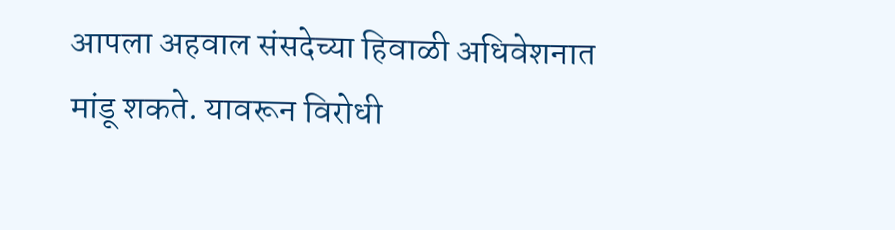आपला अहवाल संसदेच्या हिवाळी अधिवेशनात मांडू शकते. यावरून विरोधी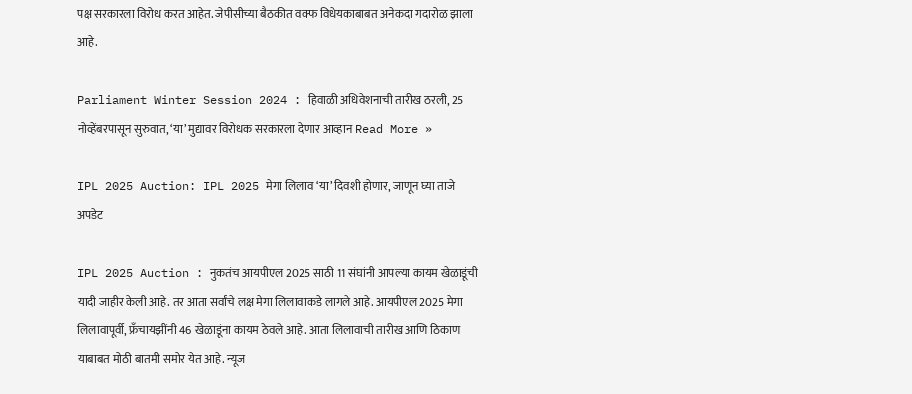पक्ष सरकारला विरोध करत आहेत. जेपीसीच्या बैठकीत वक्फ विधेयकाबाबत अनेकदा गदारोळ झाला आहे.

Parliament Winter Session 2024 : हिवाळी अधिवेशनाची तारीख ठरली, 25 नोव्हेंबरपासून सुरुवात, ‘या’ मुद्यावर विरोधक सरकारला देणार आव्हान Read More »

IPL 2025 Auction: IPL 2025 मेगा लिलाव ‘या’ दिवशी होणार, जाणून घ्या ताजे अपडेट

IPL 2025 Auction : नुकतंच आयपीएल 2025 साठी 11 संघांनी आपल्या कायम खेळाडूंची यादी जाहीर केली आहे. तर आता सर्वांचे लक्ष मेगा लिलावाकडे लागले आहे. आयपीएल 2025 मेगा लिलावापूर्वी, फ्रँचायझींनी 46 खेळाडूंना कायम ठेवले आहे. आता लिलावाची तारीख आणि ठिकाण याबाबत मोठी बातमी समोर येत आहे. न्यूज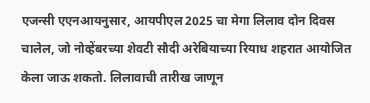एजन्सी एएनआयनुसार, आयपीएल 2025 चा मेगा लिलाव दोन दिवस चालेल, जो नोव्हेंबरच्या शेवटी सौदी अरेबियाच्या रियाध शहरात आयोजित केला जाऊ शकतो. लिलावाची तारीख जाणून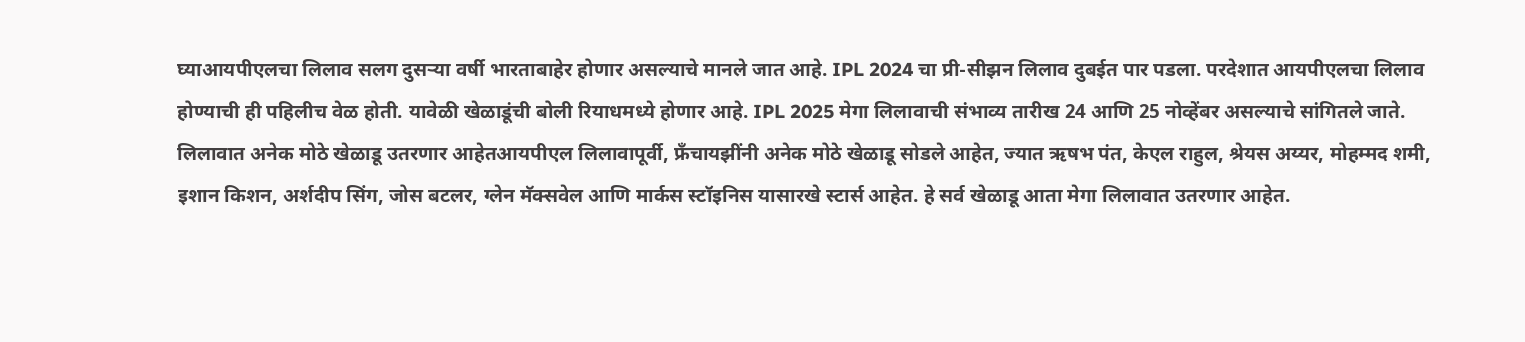घ्याआयपीएलचा लिलाव सलग दुसऱ्या वर्षी भारताबाहेर होणार असल्याचे मानले जात आहे. IPL 2024 चा प्री-सीझन लिलाव दुबईत पार पडला. परदेशात आयपीएलचा लिलाव होण्याची ही पहिलीच वेळ होती. यावेळी खेळाडूंची बोली रियाधमध्ये होणार आहे. IPL 2025 मेगा लिलावाची संभाव्य तारीख 24 आणि 25 नोव्हेंबर असल्याचे सांगितले जाते. लिलावात अनेक मोठे खेळाडू उतरणार आहेतआयपीएल लिलावापूर्वी, फ्रँचायझींनी अनेक मोठे खेळाडू सोडले आहेत, ज्यात ऋषभ पंत, केएल राहुल, श्रेयस अय्यर, मोहम्मद शमी, इशान किशन, अर्शदीप सिंग, जोस बटलर, ग्लेन मॅक्सवेल आणि मार्कस स्टॉइनिस यासारखे स्टार्स आहेत. हे सर्व खेळाडू आता मेगा लिलावात उतरणार आहेत.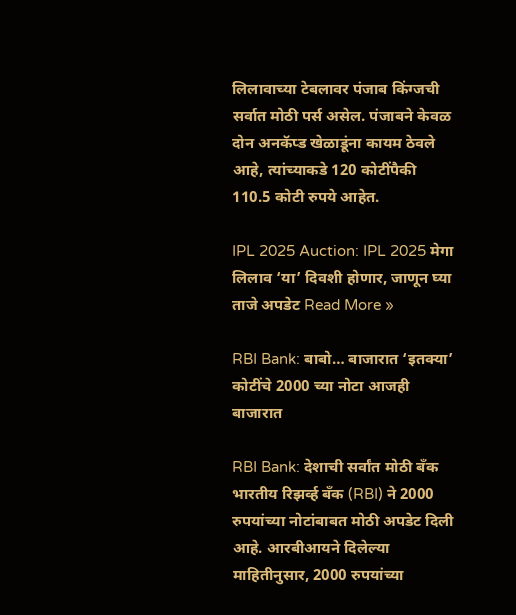लिलावाच्या टेबलावर पंजाब किंग्जची सर्वात मोठी पर्स असेल. पंजाबने केवळ दोन अनकॅप्ड खेळाडूंना कायम ठेवले आहे, त्यांच्याकडे 120 कोटींपैकी 110.5 कोटी रुपये आहेत.

IPL 2025 Auction: IPL 2025 मेगा लिलाव ‘या’ दिवशी होणार, जाणून घ्या ताजे अपडेट Read More »

RBI Bank: बाबो… बाजारात ‘इतक्या’ कोटींचे 2000 च्या नोटा आजही बाजारात

RBI Bank: देशाची सर्वांत मोठी बँक भारतीय रिझर्व्ह बँक (RBI) ने 2000 रुपयांच्या नोटांबाबत मोठी अपडेट दिली आहे. आरबीआयने दिलेल्या माहितीनुसार, 2000 रुपयांच्या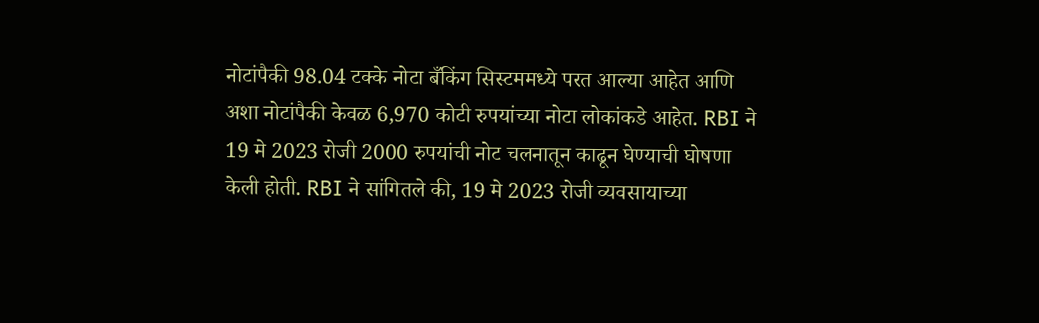नोटांपैकी 98.04 टक्के नोटा बँकिंग सिस्टममध्ये परत आल्या आहेत आणि अशा नोटांपैकी केवळ 6,970 कोटी रुपयांच्या नोटा लोकांकडे आहेत. RBI ने 19 मे 2023 रोजी 2000 रुपयांची नोट चलनातून काढून घेण्याची घोषणा केली होती. RBI ने सांगितले की, 19 मे 2023 रोजी व्यवसायाच्या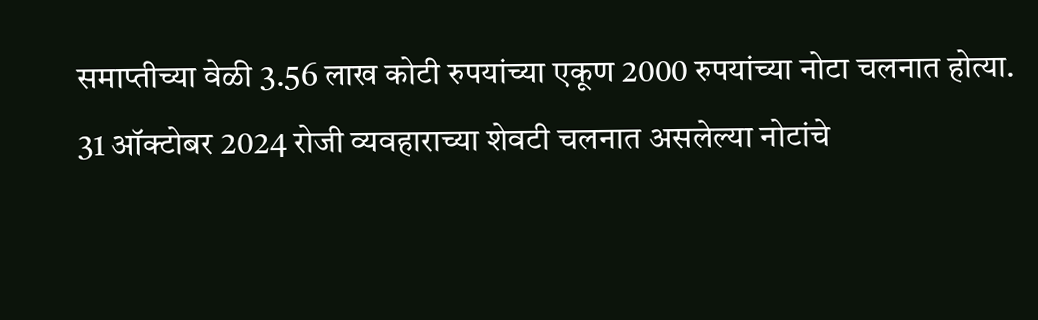समाप्तीच्या वेळी 3.56 लाख कोटी रुपयांच्या एकूण 2000 रुपयांच्या नोटा चलनात होत्या. 31 ऑक्टोबर 2024 रोजी व्यवहाराच्या शेवटी चलनात असलेल्या नोटांचे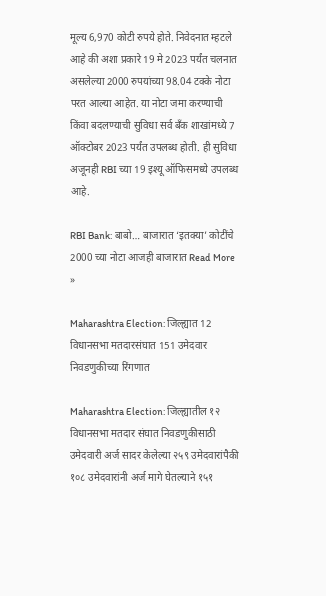मूल्य 6,970 कोटी रुपये होते. निवेदनात म्हटले आहे की अशा प्रकारे 19 मे 2023 पर्यंत चलनात असलेल्या 2000 रुपयांच्या 98.04 टक्के नोटा परत आल्या आहेत. या नोटा जमा करण्याची किंवा बदलण्याची सुविधा सर्व बँक शाखांमध्ये 7 ऑक्टोबर 2023 पर्यंत उपलब्ध होती. ही सुविधा अजूनही RBI च्या 19 इश्यू ऑफिसमध्ये उपलब्ध आहे.

RBI Bank: बाबो… बाजारात ‘इतक्या’ कोटींचे 2000 च्या नोटा आजही बाजारात Read More »

Maharashtra Election: जिल्ह्यात 12 विधानसभा मतदारसंघात 151 उमेदवार निवडणुकीच्या रिंगणात

Maharashtra Election: जिल्ह्यातील १२ विधानसभा मतदार संघात निवडणुकीसाठी उमेदवारी अर्ज सादर केलेल्या २५९ उमेदवारांपैकी १०८ उमेदवारांनी अर्ज मागे घेतल्याने १५१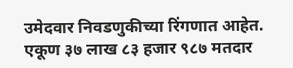उमेदवार निवडणुकीच्या रिंगणात आहेत. एकूण ३७ लाख ८३ हजार ९८७ मतदार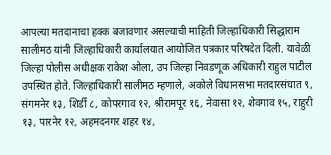आपल्या मतदानाचा हक्क बजावणार असल्याची माहिती जिल्हाधिकारी सिद्धाराम सालीमठ यांनी जिल्हाधिकारी कार्यालयात आयोजित पत्रकार परिषदेत दिली. यावेळी जिल्हा पोलीस अधीक्षक राकेश ओला, उप जिल्हा निवडणूक अधिकारी राहुल पाटील उपस्थित होते. जिल्हाधिकारी सालीमठ म्हणाले, अकोले विधानसभा मतदारसंघात ९, संगमनेर १३, शिर्डी ८, कोपरगाव १२, श्रीरामपूर १६, नेवासा १२, शेवगाव १५, राहुरी १३, पारनेर १२, अहमदनगर शहर १४,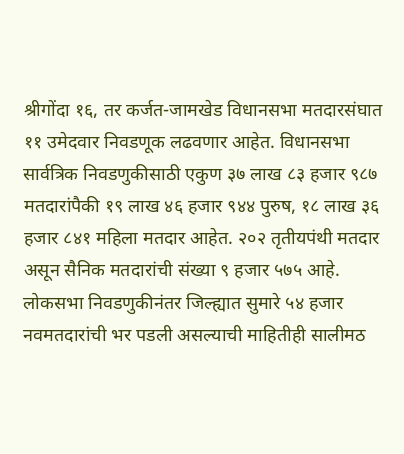श्रीगोंदा १६, तर कर्जत-जामखेड विधानसभा मतदारसंघात ११ उमेदवार निवडणूक लढवणार आहेत. विधानसभा सार्वत्रिक निवडणुकीसाठी एकुण ३७ लाख ८३ हजार ९८७ मतदारांपैकी १९ लाख ४६ हजार ९४४ पुरुष, १८ लाख ३६ हजार ८४१ महिला मतदार आहेत. २०२ तृतीयपंथी मतदार असून सैनिक मतदारांची संख्या ९ हजार ५७५ आहे. लोकसभा निवडणुकीनंतर जिल्ह्यात सुमारे ५४ हजार नवमतदारांची भर पडली असल्याची माहितीही सालीमठ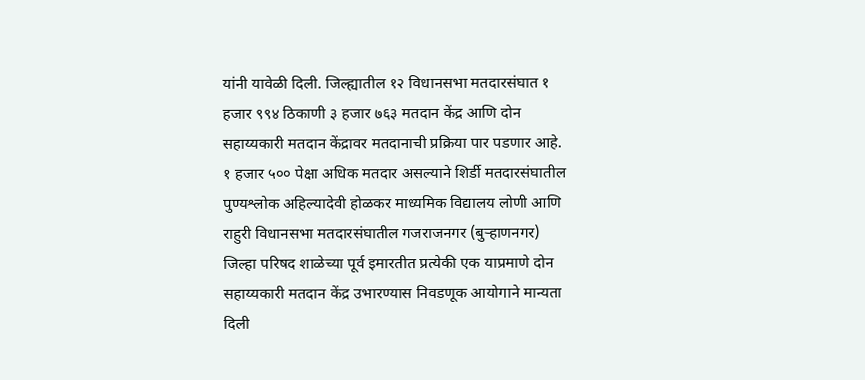यांनी यावेळी दिली. जिल्ह्यातील १२ विधानसभा मतदारसंघात १ हजार ९९४ ठिकाणी ३ हजार ७६३ मतदान केंद्र आणि दोन सहाय्यकारी मतदान केंद्रावर मतदानाची प्रक्रिया पार पडणार आहे. १ हजार ५०० पेक्षा अधिक मतदार असल्याने शिर्डी मतदारसंघातील पुण्यश्लोक अहिल्यादेवी होळकर माध्यमिक विद्यालय लोणी आणि राहुरी विधानसभा मतदारसंघातील गजराजनगर (बुऱ्हाणनगर) जिल्हा परिषद शाळेच्या पूर्व इमारतीत प्रत्येकी एक याप्रमाणे दोन सहाय्यकारी मतदान केंद्र उभारण्यास निवडणूक आयोगाने मान्यता दिली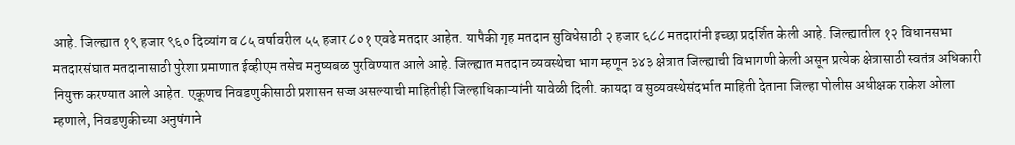आहे. जिल्ह्यात १९ हजार ९६० दिव्यांग व ८५ वर्षावरील ५५ हजार ८०१ एवढे मतदार आहेत. यापैकी गृह मतदान सुविधेसाठी २ हजार ६८८ मतदारांनी इच्छा प्रदर्शित केली आहे. जिल्ह्यातील १२ विधानसभा मतदारसंघात मतदानासाठी पुरेशा प्रमाणात ईव्हीएम तसेच मनुष्यबळ पुरविण्यात आले आहे. जिल्ह्यात मतदान व्यवस्थेचा भाग म्हणून ३४३ क्षेत्रात जिल्ह्याची विभागणी केली असून प्रत्येक क्षेत्रासाठी स्वतंत्र अधिकारी नियुक्त करण्यात आले आहेत. एकूणच निवडणुकीसाठी प्रशासन सज्ज असल्याची माहितीही जिल्हाधिकाऱ्यांनी यावेळी दिली. कायदा व सुव्यवस्थेसंदर्भात माहिती देताना जिल्हा पोलीस अधीक्षक राकेश ओला म्हणाले, निवडणुकीच्या अनुषंगाने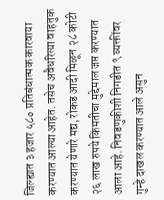जिल्ह्यात ३ हजार ५८० प्रतिबंधात्मक कारवाया करण्यात आल्या आहेत. तसेच अवैधरित्या वाहतुक करण्यात येणारे मद्य, रोकड आदी मिळून २८ कोटी २६ लाख रुपये किंमतीचा मुद्देमाल जप्त करण्यात आला आहे. निवडणुकीशी निगडीत ९ व्यक्तींवर गुन्हे दाखल करण्यात आले असुन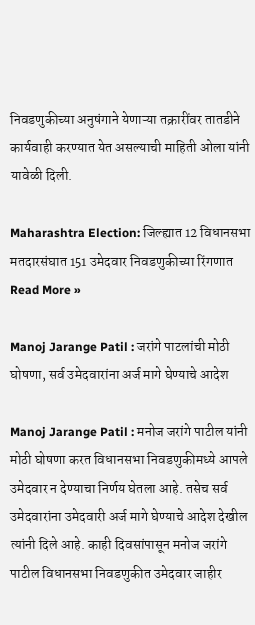निवडणुकीच्या अनुषंगाने येणाऱ्या तक्रारींवर तातडीने कार्यवाही करण्यात येत असल्याची माहिती ओला यांनी यावेळी दिली.

Maharashtra Election: जिल्ह्यात 12 विधानसभा मतदारसंघात 151 उमेदवार निवडणुकीच्या रिंगणात Read More »

Manoj Jarange Patil : जरांगे पाटलांची मोठी घोषणा, सर्व उमेदवारांना अर्ज मागे घेण्याचे आदेश

Manoj Jarange Patil : मनोज जरांगे पाटील यांनी मोठी घोषणा करत विधानसभा निवडणुकीमध्ये आपले उमेदवार न देण्याचा निर्णय घेतला आहे. तसेच सर्व उमेदवारांना उमेदवारी अर्ज मागे घेण्याचे आदेश देखील त्यांनी दिले आहे. काही दिवसांपासून मनोज जरांगे पाटील विधानसभा निवडणुकीत उमेदवार जाहीर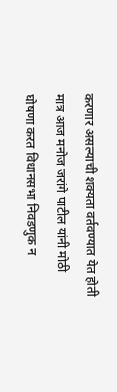करणार असल्याची शक्यता वर्तवण्यात येत होती मात्र आज मनोज जरांगे पाटील यांनी मोठी घोषणा करत विधानसभा निवडणुक न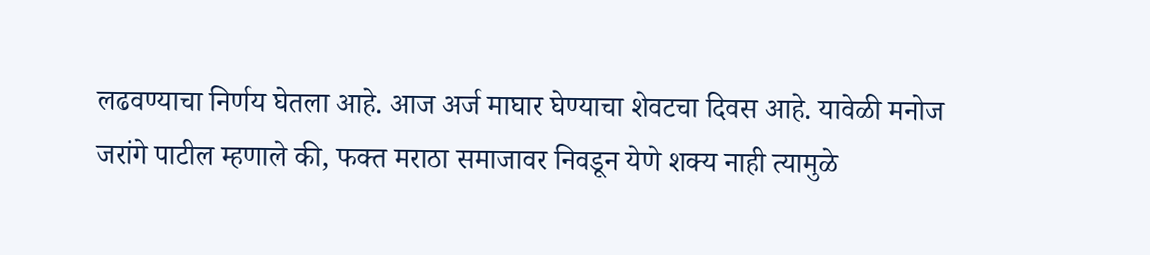लढवण्याचा निर्णय घेतला आहे. आज अर्ज माघार घेण्याचा शेवटचा दिवस आहे. यावेळी मनोज जरांगे पाटील म्हणाले की, फक्त मराठा समाजावर निवडून येणे शक्य नाही त्यामुळे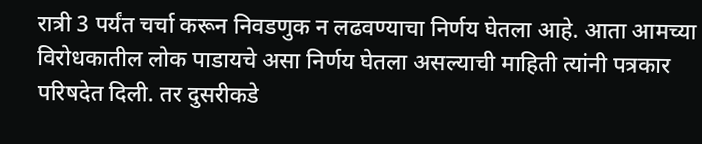रात्री 3 पर्यंत चर्चा करून निवडणुक न लढवण्याचा निर्णय घेतला आहे. आता आमच्या विरोधकातील लोक पाडायचे असा निर्णय घेतला असल्याची माहिती त्यांनी पत्रकार परिषदेत दिली. तर दुसरीकडे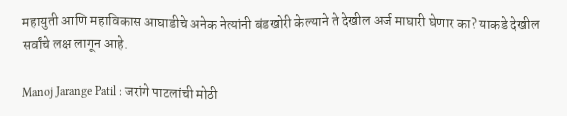महायुती आणि महाविकास आघाडीचे अनेक नेत्यांनी बंडखोरी केल्याने ते देखील अर्ज माघारी घेणार का? याकडे देखील सर्वांचे लक्ष लागून आहे.

Manoj Jarange Patil : जरांगे पाटलांची मोठी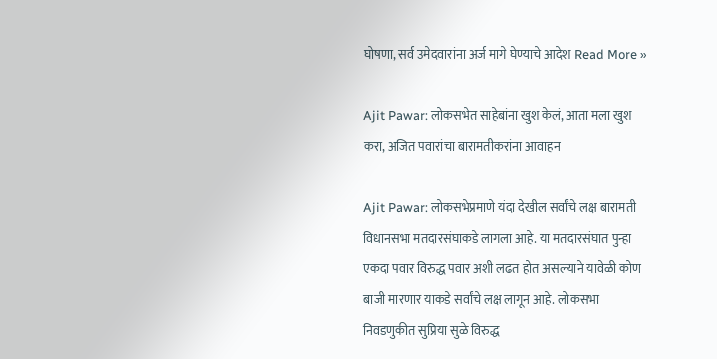घोषणा, सर्व उमेदवारांना अर्ज मागे घेण्याचे आदेश Read More »

Ajit Pawar: लोकसभेत साहेबांना खुश केलं, आता मला खुश करा, अजित पवारांचा बारामतीकरांना आवाहन

Ajit Pawar: लोकसभेप्रमाणे यंदा देखील सर्वांचे लक्ष बारामती विधानसभा मतदारसंघाकडे लागला आहे. या मतदारसंघात पुन्हा एकदा पवार विरुद्ध पवार अशी लढत होत असल्याने यावेळी कोण बाजी मारणार याकडे सर्वांचे लक्ष लागून आहे. लोकसभा निवडणुकीत सुप्रिया सुळे विरुद्ध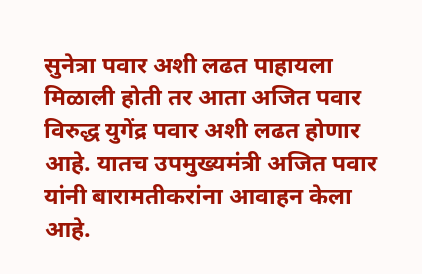सुनेत्रा पवार अशी लढत पाहायला मिळाली होती तर आता अजित पवार विरुद्ध युगेंद्र पवार अशी लढत होणार आहे. यातच उपमुख्यमंत्री अजित पवार यांनी बारामतीकरांना आवाहन केला आहे.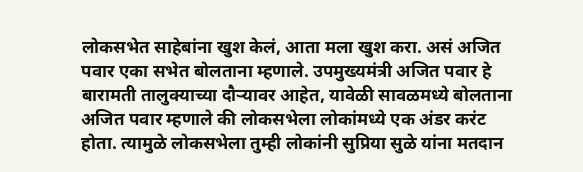लोकसभेत साहेबांना खुश केलं, आता मला खुश करा. असं अजित पवार एका सभेत बोलताना म्हणाले. उपमुख्यमंत्री अजित पवार हे बारामती तालुक्याच्या दौऱ्यावर आहेत, यावेळी सावळमध्ये बोलताना अजित पवार म्हणाले की लोकसभेला लोकांमध्ये एक अंडर करंट होता. त्यामुळे लोकसभेला तुम्ही लोकांनी सुप्रिया सुळे यांना मतदान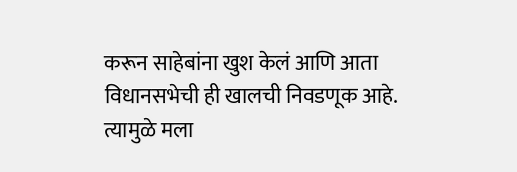करून साहेबांना खुश केलं आणि आता विधानसभेची ही खालची निवडणूक आहे. त्यामुळे मला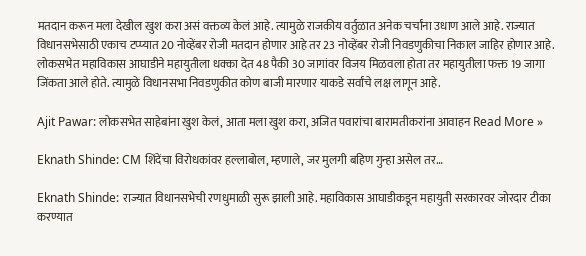मतदान करून मला देखील खुश करा असं वक्तव्य केलं आहे. त्यामुळे राजकीय वर्तुळात अनेक चर्चांना उधाण आले आहे. राज्यात विधानसभेसाठी एकाच टप्प्यात 20 नोव्हेंबर रोजी मतदान होणार आहे तर 23 नोव्हेंबर रोजी निवडणुकीचा निकाल जाहिर होणार आहे. लोकसभेत महाविकास आघाडीने महायुतीला धक्का देत 48 पैकी 30 जागांवर विजय मिळवला होता तर महायुतीला फक्त 19 जागा जिंकता आले होते. त्यामुळे विधानसभा निवडणुकीत कोण बाजी मारणार याकडे सर्वांचे लक्ष लागून आहे.

Ajit Pawar: लोकसभेत साहेबांना खुश केलं, आता मला खुश करा, अजित पवारांचा बारामतीकरांना आवाहन Read More »

Eknath Shinde: CM शिंदेंचा विरोधकांवर हल्लाबोल, म्हणाले, जर मुलगी बहिण गुन्हा असेल तर…

Eknath Shinde: राज्यात विधानसभेची रणधुमाळी सुरू झाली आहे. महाविकास आघाडीकडून महायुती सरकारवर जोरदार टीका करण्यात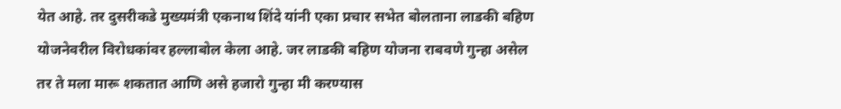येत आहे. तर दुसरीकडे मुख्यमंत्री एकनाथ शिंदे यांनी एका प्रचार सभेत बोलताना लाडकी बहिण योजनेवरील विरोधकांवर हल्लाबोल केला आहे. जर लाडकी बहिण योजना राबवणे गुन्हा असेल तर ते मला मारू शकतात आणि असे हजारो गुन्हा मी करण्यास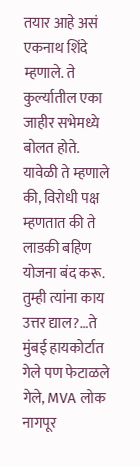तयार आहे असं एकनाथ शिंदे म्हणाले. ते कुर्ल्यातील एका जाहीर सभेमध्ये बोलत होते. यावेळी ते म्हणाले की, विरोधी पक्ष म्हणतात की ते लाडकी बहिण योजना बंद करू. तुम्ही त्यांना काय उत्तर द्याल?…ते मुंबई हायकोर्टात गेले पण फेटाळले गेले, MVA लोक नागपूर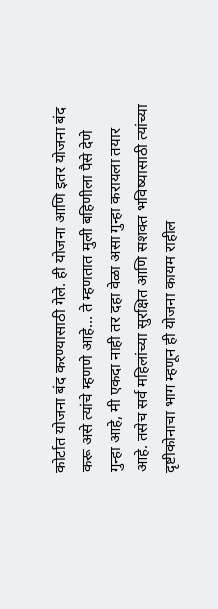कोर्टात योजना बंद करण्यासाठी गेले. ही योजना आणि इतर योजना बंद करू असे त्यांचे म्हणणे आहे… ते म्हणतात मुली बहिणीला पैसे देणे गुन्हा आहे, मी एकदा नाही तर दहा वेळा असा गुन्हा करायला तयार आहे. तसेच सर्व महिलांच्या सुरक्षित आणि सशक्त भविष्यासाठी त्यांच्या दृष्टीकोनाचा भाग म्हणून ही योजना कायम राहील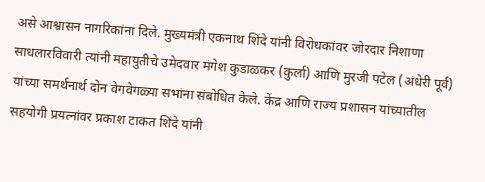असे आश्वासन नागरिकांना दिले. मुख्यमंत्री एकनाथ शिंदे यांनी विरोधकांवर जोरदार निशाणा साधलारविवारी त्यांनी महायुतीचे उमेदवार मंगेश कुडाळकर (कुर्ला) आणि मुरजी पटेल (अंधेरी पूर्व) यांच्या समर्थनार्थ दोन वेगवेगळ्या सभांना संबोधित केले. केंद्र आणि राज्य प्रशासन यांच्यातील सहयोगी प्रयत्नांवर प्रकाश टाकत शिंदे यांनी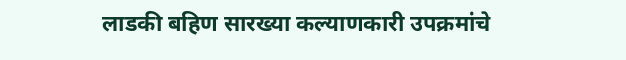लाडकी बहिण सारख्या कल्याणकारी उपक्रमांचे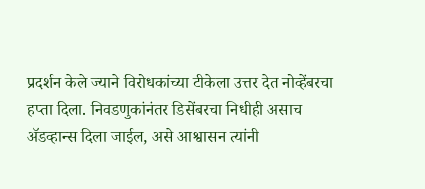प्रदर्शन केले ज्याने विरोधकांच्या टीकेला उत्तर देत नोव्हेंबरचा हप्ता दिला. निवडणुकांनंतर डिसेंबरचा निधीही असाच ॲडव्हान्स दिला जाईल, असे आश्वासन त्यांनी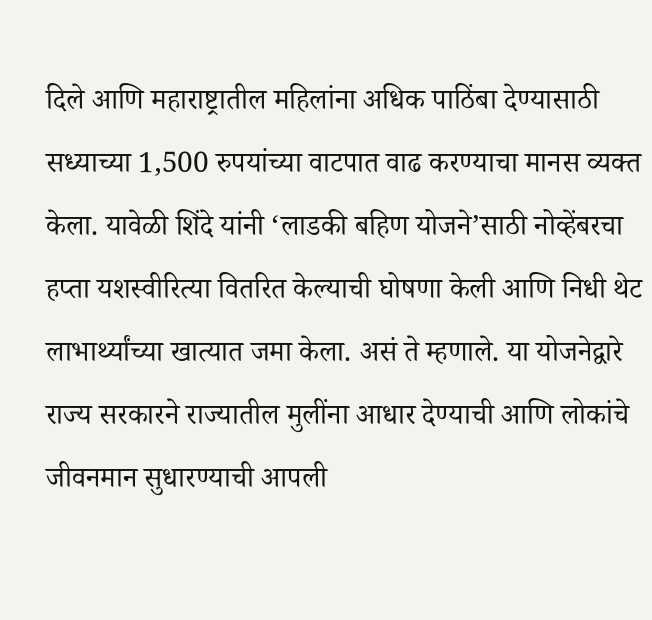दिले आणि महाराष्ट्रातील महिलांना अधिक पाठिंबा देण्यासाठी सध्याच्या 1,500 रुपयांच्या वाटपात वाढ करण्याचा मानस व्यक्त केला. यावेळी शिंदे यांनी ‘लाडकी बहिण योजने’साठी नोव्हेंबरचा हप्ता यशस्वीरित्या वितरित केल्याची घोषणा केली आणि निधी थेट लाभार्थ्यांच्या खात्यात जमा केला. असं ते म्हणाले. या योजनेद्वारे राज्य सरकारने राज्यातील मुलींना आधार देण्याची आणि लोकांचे जीवनमान सुधारण्याची आपली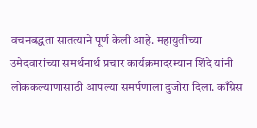वचनबद्धता सातत्याने पूर्ण केली आहे. महायुतीच्या उमेदवारांच्या समर्थनार्थ प्रचार कार्यक्रमादरम्यान शिंदे यांनी लोककल्याणासाठी आपल्या समर्पणाला दुजोरा दिला. काँग्रेस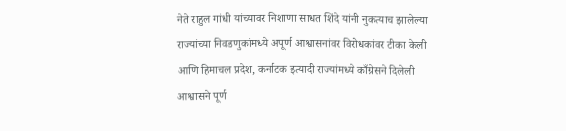नेते राहुल गांधी यांच्यावर निशाणा साधत शिंदे यांनी नुकत्याच झालेल्या राज्यांच्या निवडणुकांमध्ये अपूर्ण आश्वासनांवर विरोधकांवर टीका केली आणि हिमाचल प्रदेश, कर्नाटक इत्यादी राज्यांमध्ये काँग्रेसने दिलेली आश्वासने पूर्ण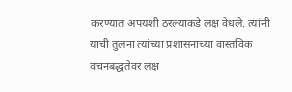करण्यात अपयशी ठरल्याकडे लक्ष वेधले. त्यांनी याची तुलना त्यांच्या प्रशासनाच्या वास्तविक वचनबद्धतेवर लक्ष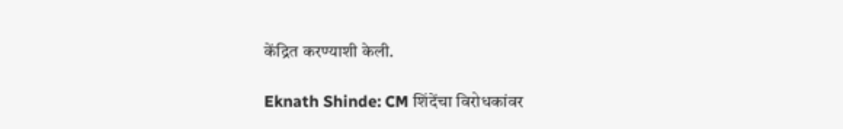केंद्रित करण्याशी केली.

Eknath Shinde: CM शिंदेंचा विरोधकांवर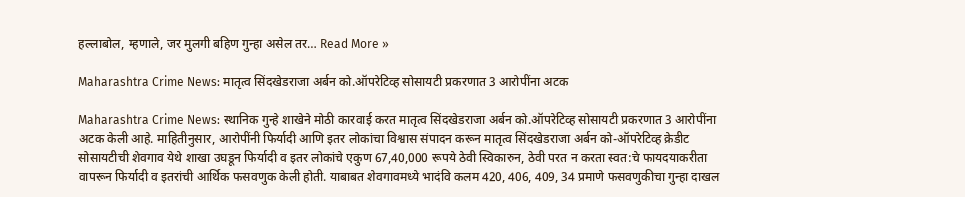हल्लाबोल, म्हणाले, जर मुलगी बहिण गुन्हा असेल तर… Read More »

Maharashtra Crime News: मातृत्व सिंदखेडराजा अर्बन को.ऑपरेटिव्ह सोसायटी प्रकरणात 3 आरोपींना अटक

Maharashtra Crime News: स्थानिक गुन्हे शाखेने मोठी कारवाई करत मातृत्व सिंदखेडराजा अर्बन को.ऑपरेटिव्ह सोसायटी प्रकरणात 3 आरोपींना अटक केली आहे. माहितीनुसार, आरोपींनी फिर्यादी आणि इतर लोकांचा विश्वास संपादन करून मातृत्व सिंदखेडराजा अर्बन को-ऑपरेटिव्ह क्रेडीट सोसायटीची शेवगाव येथे शाखा उघडून फिर्यादी व इतर लोकांचे एकुण 67,40,000 रूपये ठेवी स्विकारुन, ठेवी परत न करता स्वत:चे फायदयाकरीता वापरून फिर्यादी व इतरांची आर्थिक फसवणुक केली होती. याबाबत शेवगावमध्ये भादंवि कलम 420, 406, 409, 34 प्रमाणे फसवणुकीचा गुन्हा दाखल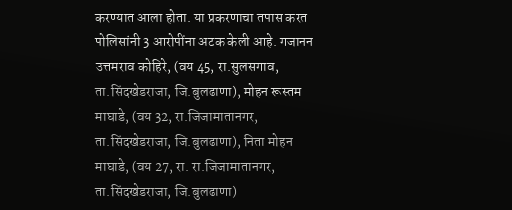करण्यात आला होता. या प्रकरणाचा तपास करत पोलिसांनी 3 आरोपींना अटक केली आहे. गजानन उत्तमराव कोहिरे, (वय 45, रा.सुलसगाव, ता.सिंदखेडराजा, जि.बुलढाणा), मोहन रूस्तम माघाडे, (वय 32, रा.जिजामातानगर, ता.सिंदखेडराजा, जि.बुलढाणा), निता मोहन माघाडे, (वय 27, रा. रा.जिजामातानगर, ता.सिंदखेडराजा, जि.बुलढाणा)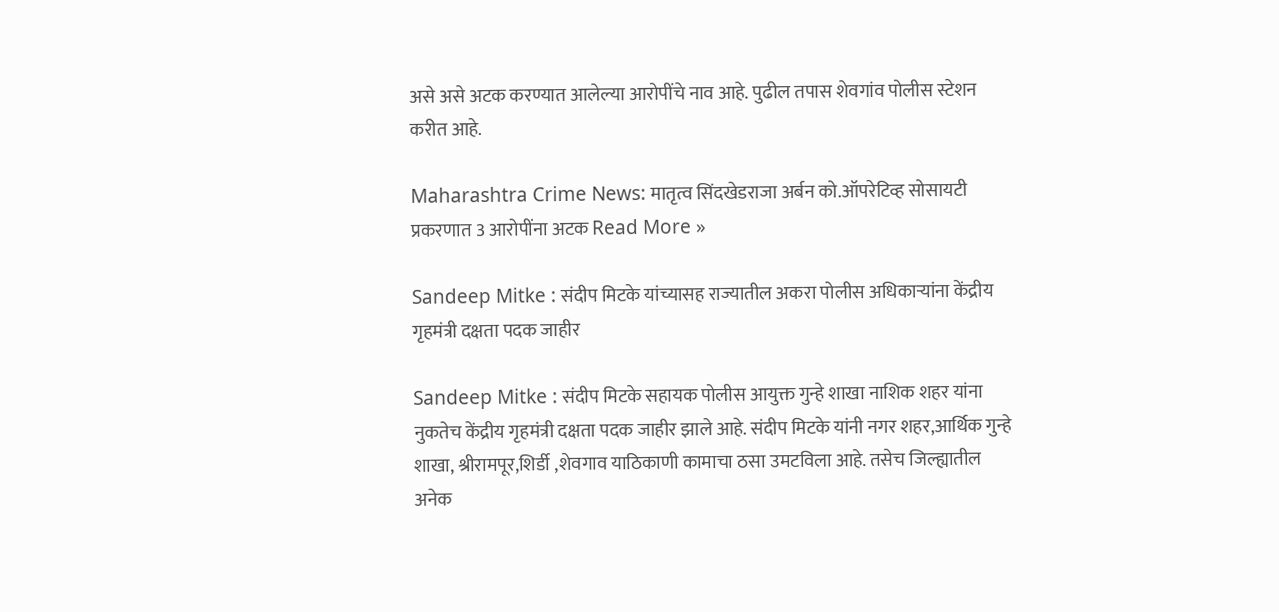असे असे अटक करण्यात आलेल्या आरोपींचे नाव आहे. पुढील तपास शेवगांव पोलीस स्टेशन करीत आहे.

Maharashtra Crime News: मातृत्व सिंदखेडराजा अर्बन को.ऑपरेटिव्ह सोसायटी प्रकरणात 3 आरोपींना अटक Read More »

Sandeep Mitke : संदीप मिटके यांच्यासह राज्यातील अकरा पोलीस अधिकार्‍यांना केंद्रीय गृहमंत्री दक्षता पदक जाहीर

Sandeep Mitke : संदीप मिटके सहायक पोलीस आयुक्त गुन्हे शाखा नाशिक शहर यांना नुकतेच केंद्रीय गृहमंत्री दक्षता पदक जाहीर झाले आहे. संदीप मिटके यांनी नगर शहर,आर्थिक गुन्हे शाखा, श्रीरामपूर,शिर्डी ,शेवगाव याठिकाणी कामाचा ठसा उमटविला आहे. तसेच जिल्ह्यातील अनेक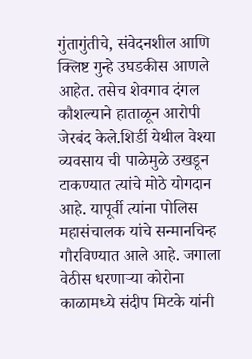गुंतागुंतीचे, संवेदनशील आणि क्लिष्ट गुन्हे उघडकीस आणले आहेत. तसेच शेवगाव दंगल कौशल्याने हाताळून आरोपी जेरबंद केले.शिर्डी येथील वेश्या व्यवसाय ची पाळेमुळे उखडून टाकण्यात त्यांचे मोठे योगदान आहे. यापूर्वी त्यांना पोलिस महासंचालक यांचे सन्मानचिन्ह गौरविण्यात आले आहे. जगाला वेठीस धरणाऱ्या कोरोना काळामध्ये संदीप मिटके यांनी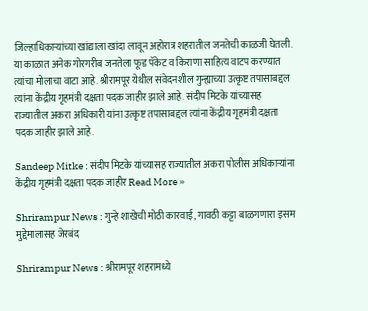जिल्हाधिकाऱ्यांच्या खांद्याला खांदा लावून अहोरात्र शहरातील जनतेची काळजी घेतली. या काळात अनेक गोरगरीब जनतेला फूड पॅकेट व किराणा साहित्य वाटप करण्यात त्यांचा मोलाचा वाटा आहे. श्रीरामपूर येथील संवेदनशील गुन्ह्याच्या उत्कृष्ट तपासाबद्दल त्यांना केंद्रीय गृहमंत्री दक्षता पदक जाहीर झाले आहे. संदीप मिटके यांच्यासह राज्यातील अकरा अधिकारी यांना उत्कृष्ट तपासाबद्दल त्यांना केंद्रीय गृहमंत्री दक्षता पदक जाहीर झाले आहे.

Sandeep Mitke : संदीप मिटके यांच्यासह राज्यातील अकरा पोलीस अधिकार्‍यांना केंद्रीय गृहमंत्री दक्षता पदक जाहीर Read More »

Shrirampur News : गुन्हे शाखेची मोठी कारवाई, गावठी कट्टा बाळगणारा इसम मुद्देमालासह जेरबंद

Shrirampur News : श्रीरामपूर शहरामध्ये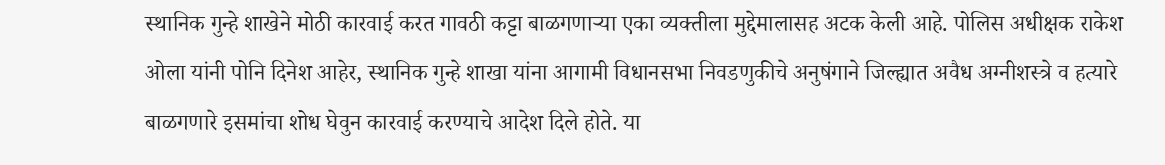स्थानिक गुन्हे शाखेने मोठी कारवाई करत गावठी कट्टा बाळगणाऱ्या एका व्यक्तीला मुद्देमालासह अटक केली आहे. पोलिस अधीक्षक राकेश ओला यांनी पोनि दिनेश आहेर, स्थानिक गुन्हे शाखा यांना आगामी विधानसभा निवडणुकीचे अनुषंगाने जिल्ह्यात अवैध अग्नीशस्त्रे व हत्यारे बाळगणारे इसमांचा शोध घेवुन कारवाई करण्याचे आदेश दिले होते. या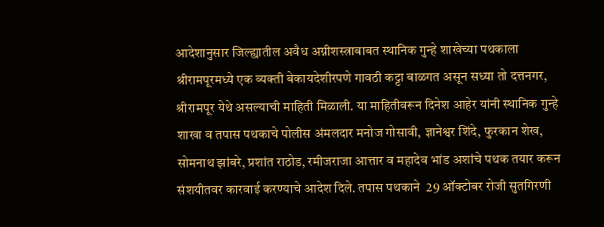आदेशानुसार जिल्ह्यातील अवैध अग्नीशस्त्राबाबत स्थानिक गुन्हे शाखेच्या पथकाला  श्रीरामपूरमध्ये एक व्यक्ती बेकायदेशीरपणे गावठी कट्टा बाळगत असून सध्या तो दत्तनगर, श्रीरामपूर येथे असल्याची माहिती मिळाली. या माहितीवरून दिनेश आहेर यांनी स्थानिक गुन्हे शाखा व तपास पथकाचे पोलीस अंमलदार मनोज गोसावी, ज्ञानेश्वर शिंदे, फुरकान शेख, सोमनाथ झांबरे, प्रशांत राठोड, रमीजराजा आत्तार व महादेव भांड अशांचे पथक तयार करून संशयीतवर कारवाई करण्याचे आदेश दिले. तपास पथकाने  29 ऑक्टोबर रोजी सुतगिरणी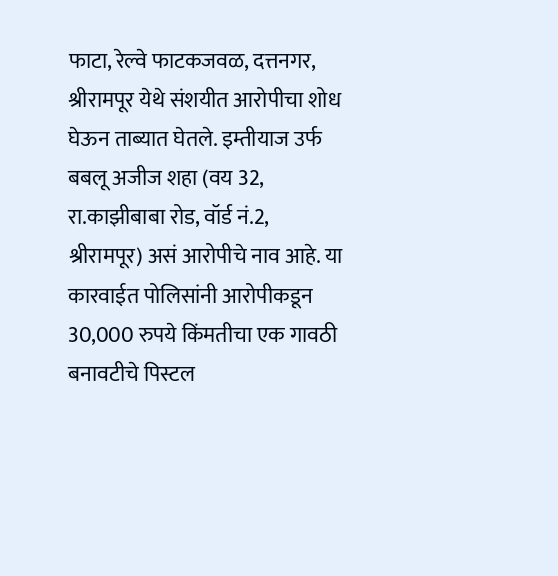फाटा, रेल्वे फाटकजवळ, दत्तनगर, श्रीरामपूर येथे संशयीत आरोपीचा शोध घेऊन ताब्यात घेतले. इम्तीयाज उर्फ बबलू अजीज शहा (वय 32, रा.काझीबाबा रोड, वॉर्ड नं.2, श्रीरामपूर) असं आरोपीचे नाव आहे. या कारवाईत पोलिसांनी आरोपीकडून 30,000 रुपये किंमतीचा एक गावठी बनावटीचे पिस्टल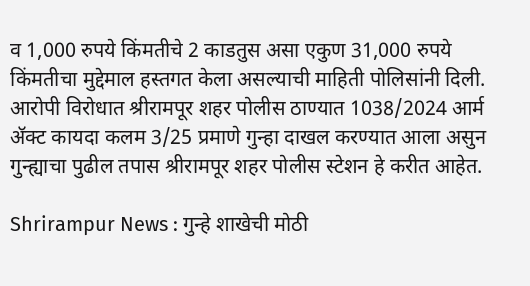व 1,000 रुपये किंमतीचे 2 काडतुस असा एकुण 31,000 रुपये किंमतीचा मुद्देमाल हस्तगत केला असल्याची माहिती पोलिसांनी दिली. आरोपी विरोधात श्रीरामपूर शहर पोलीस ठाण्यात 1038/2024 आर्म ॲक्ट कायदा कलम 3/25 प्रमाणे गुन्हा दाखल करण्यात आला असुन गुन्ह्याचा पुढील तपास श्रीरामपूर शहर पोलीस स्टेशन हे करीत आहेत.

Shrirampur News : गुन्हे शाखेची मोठी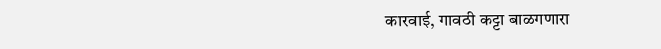कारवाई, गावठी कट्टा बाळगणारा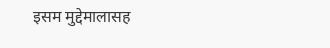इसम मुद्देमालासह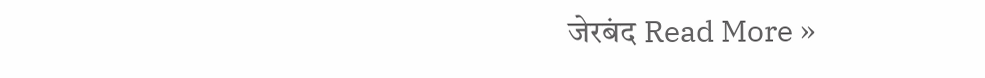जेरबंद Read More »